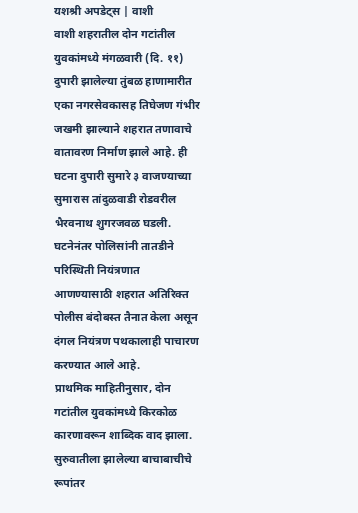यशश्री अपडेट्स | वाशी
वाशी शहरातील दोन गटांतील युवकांमध्ये मंगळवारी (दि. ११) दुपारी झालेल्या तुंबळ हाणामारीत एका नगरसेवकासह तिघेजण गंभीर जखमी झाल्याने शहरात तणावाचे वातावरण निर्माण झाले आहे. ही घटना दुपारी सुमारे ३ वाजण्याच्या सुमारास तांदुळवाडी रोडवरील भैरवनाथ शुगरजवळ घडली. घटनेनंतर पोलिसांनी तातडीने परिस्थिती नियंत्रणात आणण्यासाठी शहरात अतिरिक्त पोलीस बंदोबस्त तैनात केला असून दंगल नियंत्रण पथकालाही पाचारण करण्यात आले आहे.
प्राथमिक माहितीनुसार, दोन गटांतील युवकांमध्ये किरकोळ कारणावरून शाब्दिक वाद झाला. सुरुवातीला झालेल्या बाचाबाचीचे रूपांतर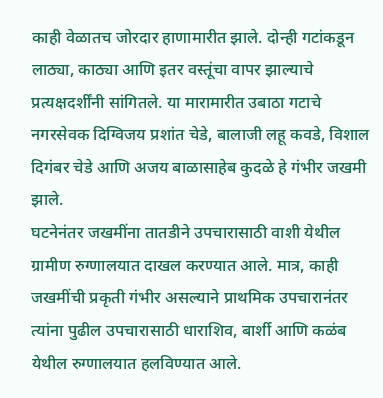काही वेळातच जोरदार हाणामारीत झाले. दोन्ही गटांकडून लाठ्या, काठ्या आणि इतर वस्तूंचा वापर झाल्याचे प्रत्यक्षदर्शींनी सांगितले. या मारामारीत उबाठा गटाचे नगरसेवक दिग्विजय प्रशांत चेडे, बालाजी लहू कवडे, विशाल दिगंबर चेडे आणि अजय बाळासाहेब कुदळे हे गंभीर जखमी झाले.
घटनेनंतर जखमींना तातडीने उपचारासाठी वाशी येथील ग्रामीण रुग्णालयात दाखल करण्यात आले. मात्र, काही जखमींची प्रकृती गंभीर असल्याने प्राथमिक उपचारानंतर त्यांना पुढील उपचारासाठी धाराशिव, बार्शी आणि कळंब येथील रुग्णालयात हलविण्यात आले.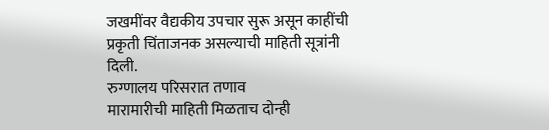जखमींवर वैद्यकीय उपचार सुरू असून काहींची प्रकृती चिंताजनक असल्याची माहिती सूत्रांनी दिली.
रुग्णालय परिसरात तणाव
मारामारीची माहिती मिळताच दोन्ही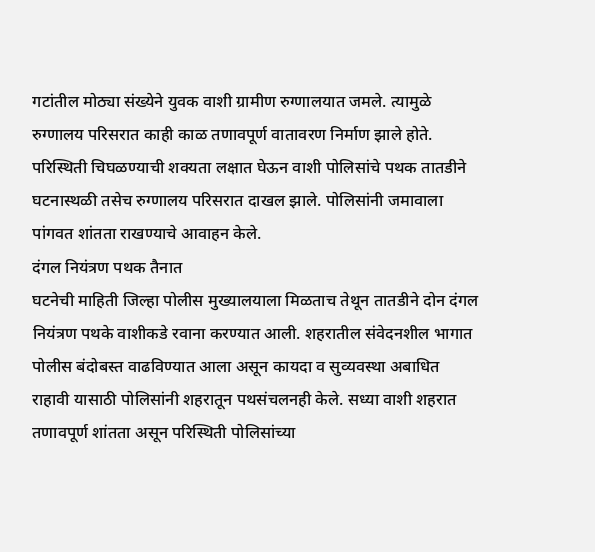गटांतील मोठ्या संख्येने युवक वाशी ग्रामीण रुग्णालयात जमले. त्यामुळे रुग्णालय परिसरात काही काळ तणावपूर्ण वातावरण निर्माण झाले होते. परिस्थिती चिघळण्याची शक्यता लक्षात घेऊन वाशी पोलिसांचे पथक तातडीने घटनास्थळी तसेच रुग्णालय परिसरात दाखल झाले. पोलिसांनी जमावाला पांगवत शांतता राखण्याचे आवाहन केले.
दंगल नियंत्रण पथक तैनात
घटनेची माहिती जिल्हा पोलीस मुख्यालयाला मिळताच तेथून तातडीने दोन दंगल नियंत्रण पथके वाशीकडे रवाना करण्यात आली. शहरातील संवेदनशील भागात पोलीस बंदोबस्त वाढविण्यात आला असून कायदा व सुव्यवस्था अबाधित राहावी यासाठी पोलिसांनी शहरातून पथसंचलनही केले. सध्या वाशी शहरात तणावपूर्ण शांतता असून परिस्थिती पोलिसांच्या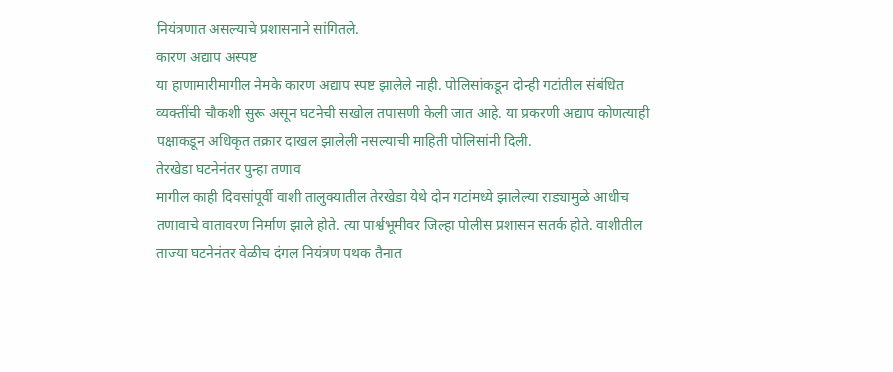नियंत्रणात असल्याचे प्रशासनाने सांगितले.
कारण अद्याप अस्पष्ट
या हाणामारीमागील नेमके कारण अद्याप स्पष्ट झालेले नाही. पोलिसांकडून दोन्ही गटांतील संबंधित व्यक्तींची चौकशी सुरू असून घटनेची सखोल तपासणी केली जात आहे. या प्रकरणी अद्याप कोणत्याही पक्षाकडून अधिकृत तक्रार दाखल झालेली नसल्याची माहिती पोलिसांनी दिली.
तेरखेडा घटनेनंतर पुन्हा तणाव
मागील काही दिवसांपूर्वी वाशी तालुक्यातील तेरखेडा येथे दोन गटांमध्ये झालेल्या राड्यामुळे आधीच तणावाचे वातावरण निर्माण झाले होते. त्या पार्श्वभूमीवर जिल्हा पोलीस प्रशासन सतर्क होते. वाशीतील ताज्या घटनेनंतर वेळीच दंगल नियंत्रण पथक तैनात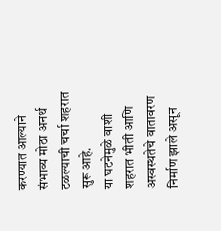करण्यात आल्याने संभाव्य मोठा अनर्थ टळल्याची चर्चा शहरात सुरू आहे.
या घटनेमुळे वाशी शहरात भीती आणि अस्वस्थतेचे वातावरण निर्माण झाले असून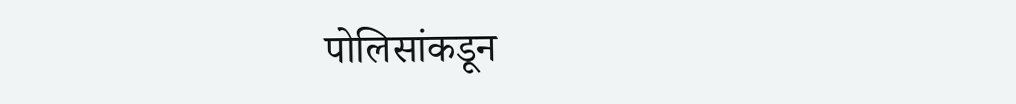पोलिसांकडून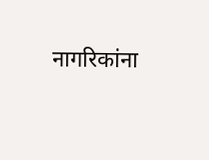नागरिकांना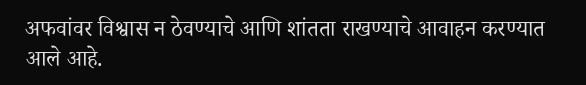अफवांवर विश्वास न ठेवण्याचे आणि शांतता राखण्याचे आवाहन करण्यात आले आहे.